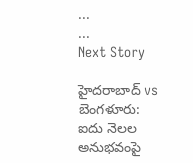...
...
Next Story

హైదరాబాద్ vs బెంగళూరు: ఐదు నెలల అనుభవంపై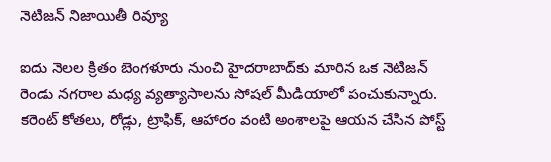నెటిజన్ నిజాయితీ రివ్యూ

ఐదు నెలల క్రితం బెంగళూరు నుంచి హైదరాబాద్‌కు మారిన ఒక నెటిజన్ రెండు నగరాల మధ్య వ్యత్యాసాలను సోషల్ మీడియాలో పంచుకున్నారు. కరెంట్ కోతలు, రోడ్లు, ట్రాఫిక్, ఆహారం వంటి అంశాలపై ఆయన చేసిన పోస్ట్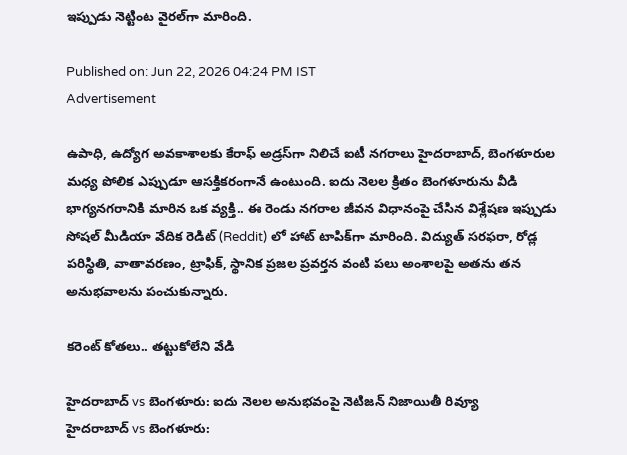ఇప్పుడు నెట్టింట వైరల్‌గా మారింది.

Published on: Jun 22, 2026 04:24 PM IST
Advertisement

ఉపాధి, ఉద్యోగ అవకాశాలకు కేరాఫ్ అడ్రస్‌గా నిలిచే ఐటీ నగరాలు హైదరాబాద్, బెంగళూరుల మధ్య పోలిక ఎప్పుడూ ఆసక్తికరంగానే ఉంటుంది. ఐదు నెలల క్రితం బెంగళూరును వీడి భాగ్యనగరానికి మారిన ఒక వ్యక్తి.. ఈ రెండు నగరాల జీవన విధానంపై చేసిన విశ్లేషణ ఇప్పుడు సోషల్ మీడియా వేదిక రెడిట్ (Reddit) లో హాట్ టాపిక్‌గా మారింది. విద్యుత్ సరఫరా, రోడ్ల పరిస్థితి, వాతావరణం, ట్రాఫిక్, స్థానిక ప్రజల ప్రవర్తన వంటి పలు అంశాలపై అతను తన అనుభవాలను పంచుకున్నారు.

కరెంట్ కోతలు.. తట్టుకోలేని వేడి

హైదరాబాద్ vs బెంగళూరు: ఐదు నెలల అనుభవంపై నెటిజన్ నిజాయితీ రివ్యూ
హైదరాబాద్ vs బెంగళూరు: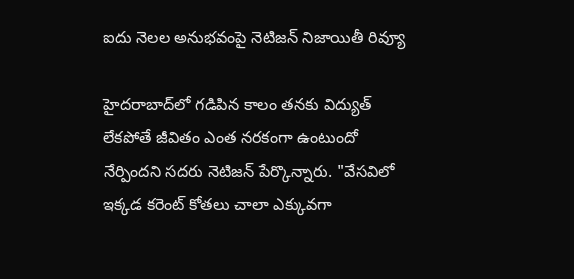ఐదు నెలల అనుభవంపై నెటిజన్ నిజాయితీ రివ్యూ

హైదరాబాద్‌లో గడిపిన కాలం తనకు విద్యుత్ లేకపోతే జీవితం ఎంత నరకంగా ఉంటుందో నేర్పిందని సదరు నెటిజన్ పేర్కొన్నారు. "వేసవిలో ఇక్కడ కరెంట్ కోతలు చాలా ఎక్కువగా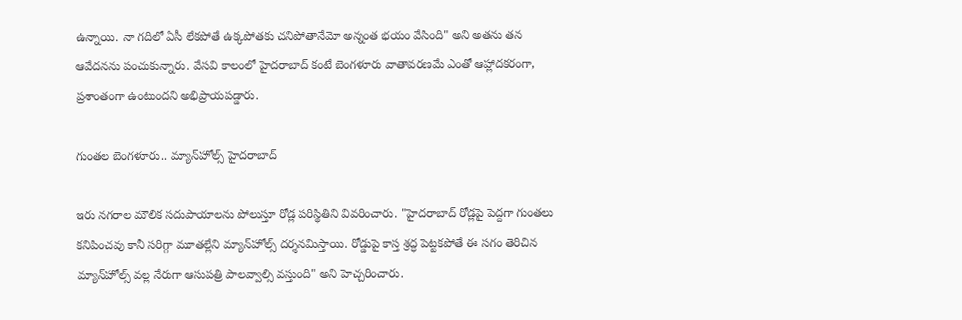ఉన్నాయి. నా గదిలో ఏసీ లేకపోతే ఉక్కపోతకు చనిపోతానేమో అన్నంత భయం వేసింది" అని అతను తన ఆవేదనను పంచుకున్నారు. వేసవి కాలంలో హైదరాబాద్ కంటే బెంగళూరు వాతావరణమే ఎంతో ఆహ్లాదకరంగా, ప్రశాంతంగా ఉంటుందని అభిప్రాయపడ్డారు.

గుంతల బెంగళూరు.. మ్యాన్‌హోల్స్ హైదరాబాద్

ఇరు నగరాల మౌలిక సదుపాయాలను పోలుస్తూ రోడ్ల పరిస్థితిని వివరించారు. "హైదరాబాద్ రోడ్లపై పెద్దగా గుంతలు కనిపించవు కానీ సరిగ్గా మూతల్లేని మ్యాన్‌హోల్స్ దర్శనమిస్తాయి. రోడ్డుపై కాస్త శ్రద్ధ పెట్టకపోతే ఈ సగం తెరిచిన మ్యాన్‌హోల్స్ వల్ల నేరుగా ఆసుపత్రి పాలవ్వాల్సి వస్తుంది" అని హెచ్చరించారు.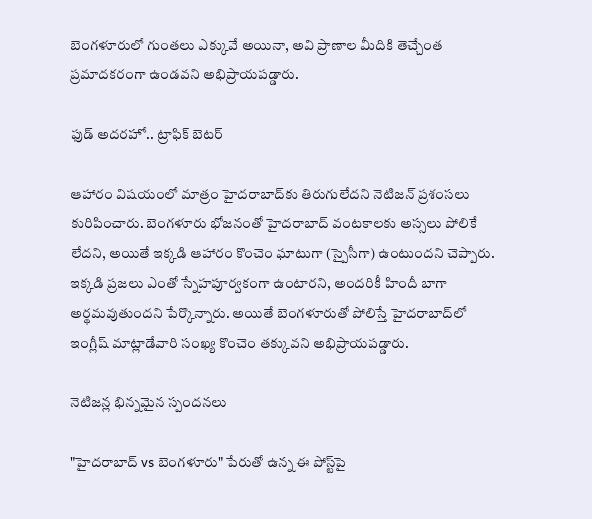బెంగళూరులో గుంతలు ఎక్కువే అయినా, అవి ప్రాణాల మీదికి తెచ్చేంత ప్రమాదకరంగా ఉండవని అభిప్రాయపడ్డారు.

ఫుడ్ అదరహో.. ట్రాఫిక్ బెటర్

ఆహారం విషయంలో మాత్రం హైదరాబాద్‌కు తిరుగులేదని నెటిజన్ ప్రశంసలు కురిపించారు. బెంగళూరు భోజనంతో హైదరాబాద్ వంటకాలకు అస్సలు పోలికే లేదని, అయితే ఇక్కడి ఆహారం కొంచెం ఘాటుగా (స్పైసీగా) ఉంటుందని చెప్పారు. ఇక్కడి ప్రజలు ఎంతో స్నేహపూర్వకంగా ఉంటారని, అందరికీ హిందీ బాగా అర్థమవుతుందని పేర్కొన్నారు. అయితే బెంగళూరుతో పోలిస్తే హైదరాబాద్‌లో ఇంగ్లీష్ మాట్లాడేవారి సంఖ్య కొంచెం తక్కువని అభిప్రాయపడ్డారు.

నెటిజన్ల భిన్నమైన స్పందనలు

"హైదరాబాద్ vs బెంగళూరు" పేరుతో ఉన్న ఈ పోస్ట్‌పై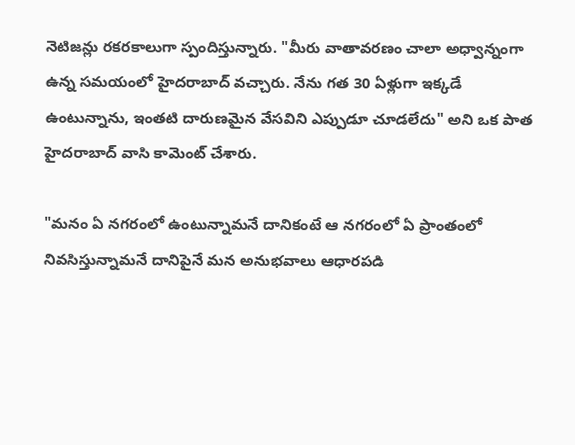నెటిజన్లు రకరకాలుగా స్పందిస్తున్నారు. "మీరు వాతావరణం చాలా అధ్వాన్నంగా ఉన్న సమయంలో హైదరాబాద్ వచ్చారు. నేను గత 30 ఏళ్లుగా ఇక్కడే ఉంటున్నాను, ఇంతటి దారుణమైన వేసవిని ఎప్పుడూ చూడలేదు" అని ఒక పాత హైదరాబాద్ వాసి కామెంట్ చేశారు.

"మనం ఏ నగరంలో ఉంటున్నామనే దానికంటే ఆ నగరంలో ఏ ప్రాంతంలో నివసిస్తున్నామనే దానిపైనే మన అనుభవాలు ఆధారపడి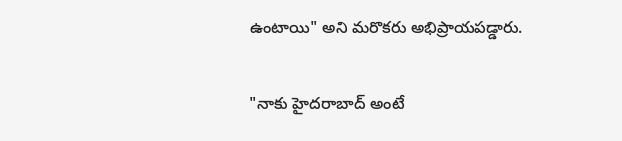ఉంటాయి" అని మరొకరు అభిప్రాయపడ్డారు.

"నాకు హైదరాబాద్ అంటే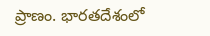ప్రాణం. భారతదేశంలో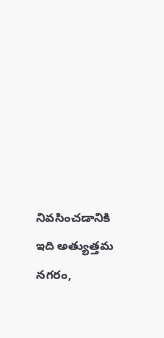నివసించడానికి ఇది అత్యుత్తమ నగరం,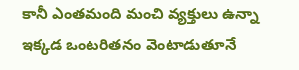కానీ ఎంతమంది మంచి వ్యక్తులు ఉన్నా ఇక్కడ ఒంటరితనం వెంటాడుతూనే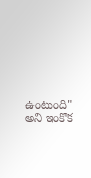ఉంటుంది" అని ఇంకొక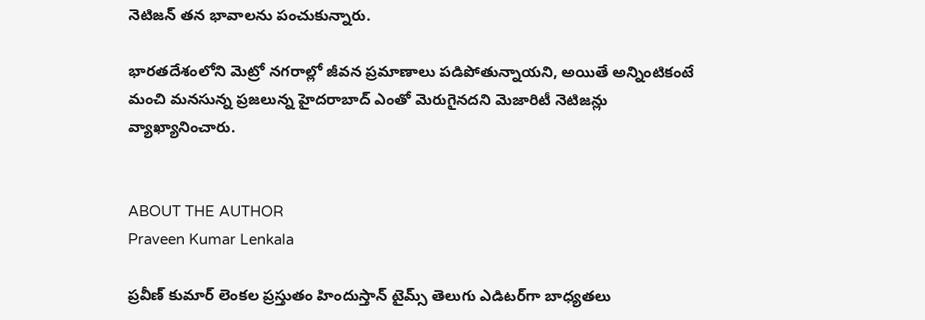నెటిజన్ తన భావాలను పంచుకున్నారు.

భారతదేశంలోని మెట్రో నగరాల్లో జీవన ప్రమాణాలు పడిపోతున్నాయని, అయితే అన్నింటికంటే మంచి మనసున్న ప్రజలున్న హైదరాబాద్ ఎంతో మెరుగైనదని మెజారిటీ నెటిజన్లు వ్యాఖ్యానించారు.


ABOUT THE AUTHOR
Praveen Kumar Lenkala

ప్రవీణ్ కుమార్ లెంకల ప్రస్తుతం హిందుస్తాన్ టైమ్స్ తెలుగు ఎడిటర్‌గా బాధ్యతలు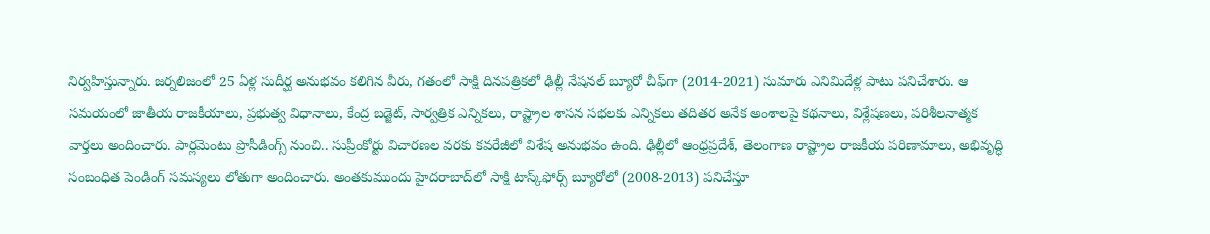నిర్వహిస్తున్నారు. జర్నలిజంలో 25 ఏళ్ల సుదీర్ఘ అనుభవం కలిగిన వీరు, గతంలో సాక్షి దినపత్రికలో ఢిల్లీ నేషనల్ బ్యూరో చీఫ్‌గా (2014-2021) సుమారు ఎనిమిదేళ్ల పాటు పనిచేశారు. ఆ సమయంలో జాతీయ రాజకీయాలు, ప్రభుత్వ విధానాలు, కేంద్ర బడ్జెట్, సార్వత్రిక ఎన్నికలు, రాష్ట్రాల శాసన సభలకు ఎన్నికలు తదితర అనేక అంశాలపై కథనాలు, విశ్లేషణలు, పరిశీలనాత్మక వార్తలు అందించారు. పార్లమెంటు ప్రొసీడింగ్స్ నుంచి.. సుప్రీంకోర్టు విచారణల వరకు కవరేజీలో విశేష అనుభవం ఉంది. ఢిల్లీలో ఆంధ్రప్రదేశ్, తెలంగాణ రాష్ట్రాల రాజకీయ పరిణామాలు, అభివృద్ధి సంబంధిత పెండింగ్ సమస్యలు లోతుగా అందించారు. అంతకుముందు హైదరాబాద్‌లో సాక్షి టాస్క్‌ఫోర్స్ బ్యూరోలో (2008-2013) పనిచేస్తూ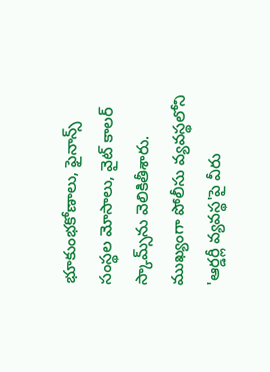భూకుంభకోణాలు, ఫైనాన్స్ సంస్థల మోసాలు, వైట్ కాలర్ స్కామ్స్‌ను వెలికితీశారు. ముఖ్యంగా పోలీసు వ్యవస్థలోని 'ఆర్డర్లీ వ్యవస్థ'పై వీరు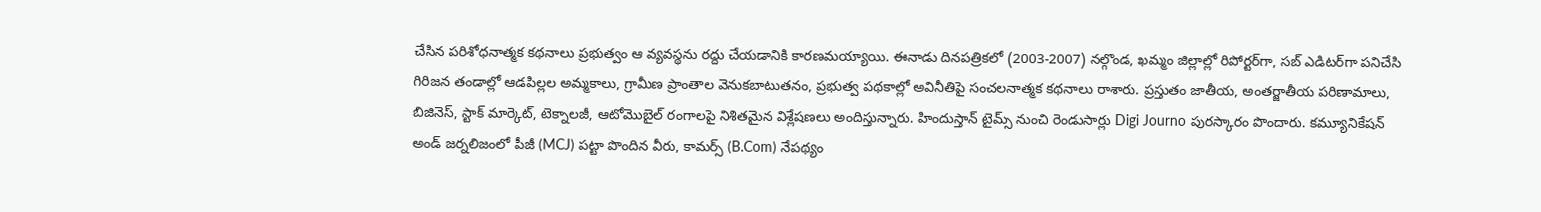చేసిన పరిశోధనాత్మక కథనాలు ప్రభుత్వం ఆ వ్యవస్థను రద్దు చేయడానికి కారణమయ్యాయి. ఈనాడు దినపత్రికలో (2003-2007) నల్గొండ, ఖమ్మం జిల్లాల్లో రిపోర్టర్‌గా, సబ్ ఎడిటర్‌గా పనిచేసి గిరిజన తండాల్లో ఆడపిల్లల అమ్మకాలు, గ్రామీణ ప్రాంతాల వెనుకబాటుతనం, ప్రభుత్వ పథకాల్లో అవినీతిపై సంచలనాత్మక కథనాలు రాశారు. ప్రస్తుతం జాతీయ, అంతర్జాతీయ పరిణామాలు, బిజినెస్, స్టాక్ మార్కెట్, టెక్నాలజీ, ఆటోమొబైల్ రంగాలపై నిశితమైన విశ్లేషణలు అందిస్తున్నారు. హిందుస్తాన్ టైమ్స్ నుంచి రెండుసార్లు Digi Journo పురస్కారం పొందారు. కమ్యూనికేషన్ అండ్ జర్నలిజంలో పీజీ (MCJ) పట్టా పొందిన వీరు, కామర్స్ (B.Com) నేపథ్యం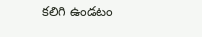కలిగి ఉండటం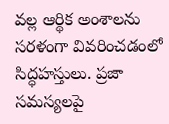వల్ల ఆర్థిక అంశాలను సరళంగా వివరించడంలో సిద్ధహస్తులు. ప్రజా సమస్యలపై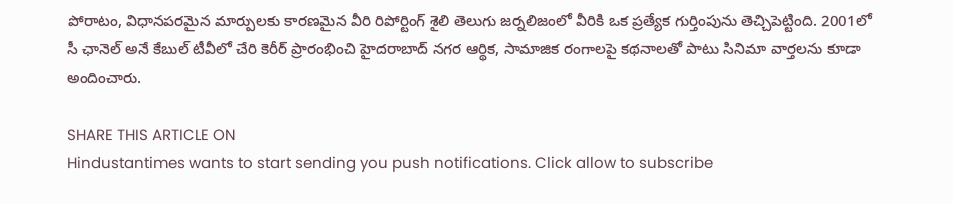పోరాటం, విధానపరమైన మార్పులకు కారణమైన వీరి రిపోర్టింగ్ శైలి తెలుగు జర్నలిజంలో వీరికి ఒక ప్రత్యేక గుర్తింపును తెచ్చిపెట్టింది. 2001లో సీ ఛానెల్ అనే కేబుల్ టీవీలో చేరి కెరీర్ ప్రారంభించి హైదరాబాద్ నగర ఆర్థిక, సామాజిక రంగాలపై కథనాలతో పాటు సినిమా వార్తలను కూడా అందించారు.

SHARE THIS ARTICLE ON
Hindustantimes wants to start sending you push notifications. Click allow to subscribe